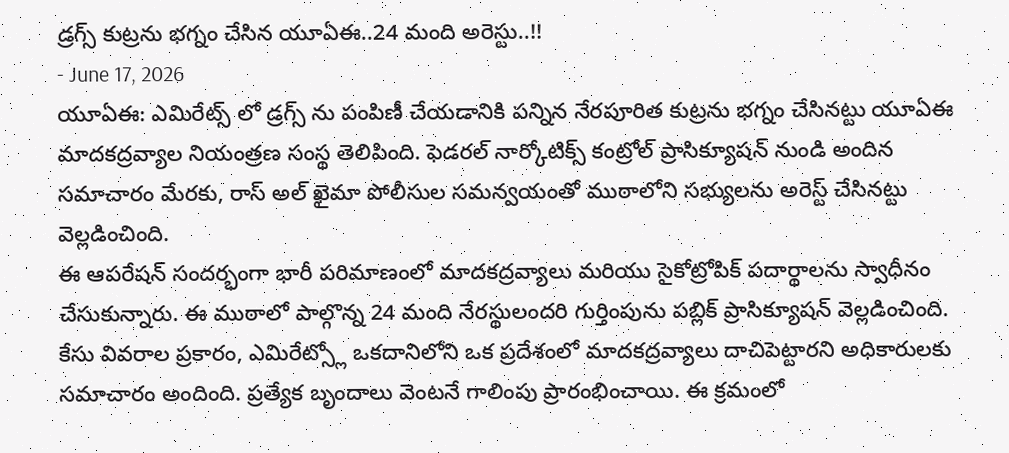డ్రగ్స్ కుట్రను భగ్నం చేసిన యూఏఈ..24 మంది అరెస్టు..!!
- June 17, 2026
యూఏఈ: ఎమిరేట్స్ లో డ్రగ్స్ ను పంపిణీ చేయడానికి పన్నిన నేరపూరిత కుట్రను భగ్నం చేసినట్టు యూఏఈ మాదకద్రవ్యాల నియంత్రణ సంస్థ తెలిపింది. ఫెడరల్ నార్కోటిక్స్ కంట్రోల్ ప్రాసిక్యూషన్ నుండి అందిన సమాచారం మేరకు, రాస్ అల్ ఖైమా పోలీసుల సమన్వయంతో ముఠాలోని సభ్యులను అరెస్ట్ చేసినట్టు వెల్లడించింది.
ఈ ఆపరేషన్ సందర్భంగా భారీ పరిమాణంలో మాదకద్రవ్యాలు మరియు సైకోట్రోపిక్ పదార్థాలను స్వాధీనం చేసుకున్నారు. ఈ ముఠాలో పాల్గొన్న 24 మంది నేరస్థులందరి గుర్తింపును పబ్లిక్ ప్రాసిక్యూషన్ వెల్లడించింది.
కేసు వివరాల ప్రకారం, ఎమిరేట్స్లో ఒకదానిలోని ఒక ప్రదేశంలో మాదకద్రవ్యాలు దాచిపెట్టారని అధికారులకు సమాచారం అందింది. ప్రత్యేక బృందాలు వెంటనే గాలింపు ప్రారంభించాయి. ఈ క్రమంలో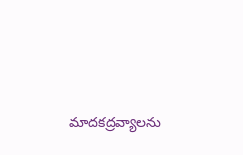మాదకద్రవ్యాలను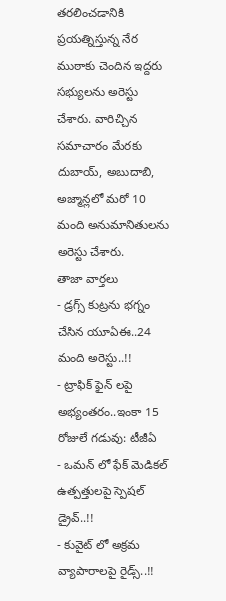తరలించడానికి ప్రయత్నిస్తున్న నేర ముఠాకు చెందిన ఇద్దరు సభ్యులను అరెస్టు చేశారు. వారిచ్చిన సమాచారం మేరకు దుబాయ్, అబుదాబి, అజ్మాన్లలో మరో 10 మంది అనుమానితులను అరెస్టు చేశారు.
తాజా వార్తలు
- డ్రగ్స్ కుట్రను భగ్నం చేసిన యూఏఈ..24 మంది అరెస్టు..!!
- ట్రాఫిక్ ఫైన్ లపై అభ్యంతరం..ఇంకా 15 రోజులే గడువు: టీజీఏ
- ఒమన్ లో ఫేక్ మెడికల్ ఉత్పత్తులపై స్పెషల్ డ్రైవ్..!!
- కువైట్ లో అక్రమ వ్యాపారాలపై రైడ్స్..!!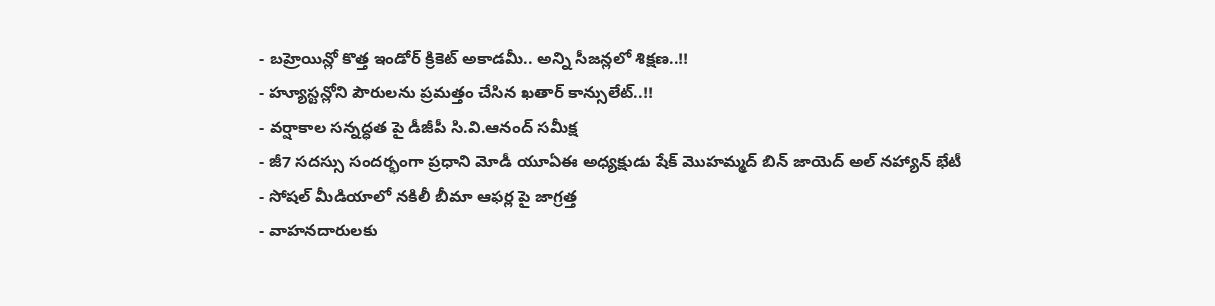- బహ్రెయిన్లో కొత్త ఇండోర్ క్రికెట్ అకాడమీ.. అన్ని సీజన్లలో శిక్షణ..!!
- హ్యూస్టన్లోని పౌరులను ప్రమత్తం చేసిన ఖతార్ కాన్సులేట్..!!
- వర్షాకాల సన్నద్ధత పై డీజీపీ సి.వి.ఆనంద్ సమీక్ష
- జీ7 సదస్సు సందర్భంగా ప్రధాని మోడీ యూఏఈ అధ్యక్షుడు షేక్ మొహమ్మద్ బిన్ జాయెద్ అల్ నహ్యాన్ భేటీ
- సోషల్ మీడియాలో నకిలీ బీమా ఆఫర్ల పై జాగ్రత్త
- వాహనదారులకు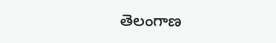తెలంగాణ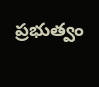ప్రభుత్వం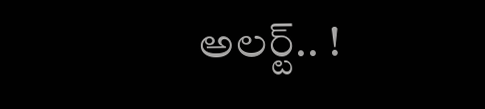అలర్ట్.. !